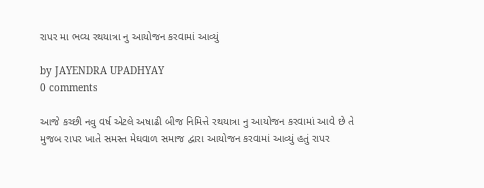રાપર મા ભવ્ય રથયાત્રા નુ આયોજન કરવામાં આવ્યું

by JAYENDRA UPADHYAY
0 comments

આજે કચ્છી નવુ વર્ષ એટલે અષાઢી બીજ નિમિત્તે રથયાત્રા નુ આયોજન કરવામાં આવે છે તે મુજબ રાપર ખાતે સમસ્ત મેઘવાળ સમાજ દ્વારા આયોજન કરવામાં આવ્યું હતું રાપર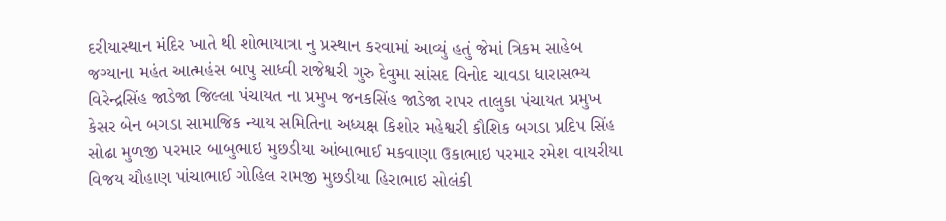દરીયાસ્થાન મંદિર ખાતે થી શોભાયાત્રા નુ પ્રસ્થાન કરવામાં આવ્યું હતું જેમાં ત્રિકમ સાહેબ જગ્યાના મહંત આત્મહંસ બાપુ સાધ્વી રાજેશ્વરી ગુરુ દેવુમા સાંસદ વિનોદ ચાવડા ધારાસભ્ય વિરેન્દ્રસિંહ જાડેજા જિલ્લા પંચાયત ના પ્રમુખ જનકસિંહ જાડેજા રાપર તાલુકા પંચાયત પ્રમુખ કેસર બેન બગડા સામાજિક ન્યાય સમિતિના અધ્યક્ષ કિશોર મહેશ્વરી કૌશિક બગડા પ્રદિપ સિંહ સોઢા મુળજી પરમાર બાબુભાઇ મુછડીયા આંબાભાઈ મકવાણા ઉકાભાઇ પરમાર રમેશ વાયરીયા વિજય ચૌહાણ પાંચાભાઈ ગોહિલ રામજી મુછડીયા હિરાભાઇ સોલંકી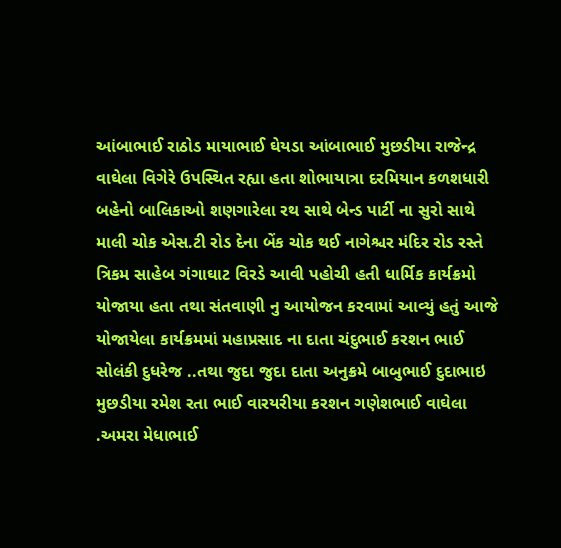આંબાભાઈ રાઠોડ માયાભાઈ ઘેયડા આંબાભાઈ મુછડીયા રાજેન્દ્ર વાઘેલા વિગેરે ઉપસ્થિત રહ્યા હતા શોભાયાત્રા દરમિયાન કળશધારી બહેનો બાલિકાઓ શણગારેલા રથ સાથે બેન્ડ પાર્ટી ના સુરો સાથે માલી ચોક એસ.ટી રોડ દેના બેંક ચોક થઈ નાગેશ્ચર મંદિર રોડ રસ્તે ત્રિકમ સાહેબ ગંગાઘાટ વિરડે આવી પહોચી હતી ધાર્મિક કાર્યક્રમો યોજાયા હતા તથા સંતવાણી નુ આયોજન કરવામાં આવ્યું હતું આજે યોજાયેલા કાર્યક્રમમાં મહાપ્રસાદ ના દાતા ચંદુભાઈ કરશન ભાઈ સોલંકી દુધરેજ ..તથા જુદા જુદા દાતા અનુક્રમે બાબુભાઈ દુદાભાઇ મુછડીયા રમેશ રતા ભાઈ વારયરીયા કરશન ગણેશભાઈ વાઘેલા .અમરા મેધાભાઈ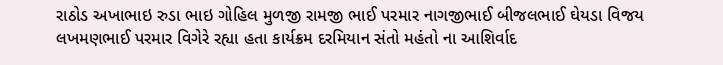રાઠોડ અખાભાઇ રુડા ભાઇ ગોહિલ મુળજી રામજી ભાઈ પરમાર નાગજીભાઈ બીજલભાઈ ઘેયડા વિજય લખમણભાઈ પરમાર વિગેરે રહ્યા હતા કાર્યક્રમ દરમિયાન સંતો મહંતો ના આશિર્વાદ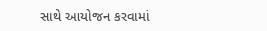સાથે આયોજન કરવામાં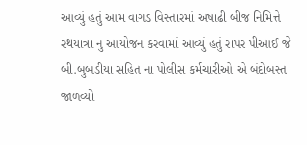આવ્યું હતું આમ વાગડ વિસ્તારમાં અષાઢી બીજ નિમિત્તે રથયાત્રા નુ આયોજન કરવામાં આવ્યું હતું રાપર પીઆઈ જે બી.બુબડીયા સહિત ના પોલીસ કર્મચારીઓ એ બંદોબસ્ત જાળવ્યો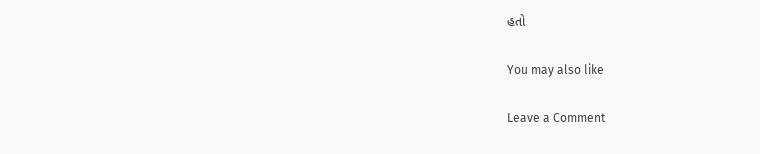હતો

You may also like

Leave a Comment